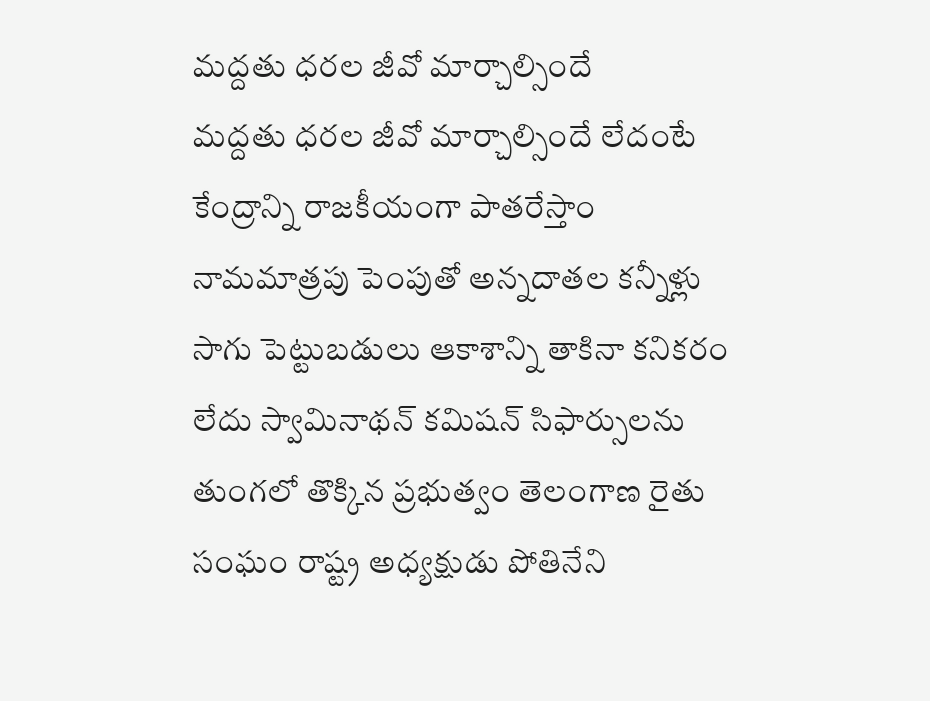మద్దతు ధరల జీవో మార్చాల్సిందే
మద్దతు ధరల జీవో మార్చాల్సిందే లేదంటే కేంద్రాన్ని రాజకీయంగా పాతరేస్తాం నామమాత్రపు పెంపుతో అన్నదాతల కన్నీళ్లు సాగు పెట్టుబడులు ఆకాశాన్ని తాకినా కనికరం లేదు స్వామినాథన్ కమిషన్ సిఫార్సులను తుంగలో తొక్కిన ప్రభుత్వం తెలంగాణ రైతు సంఘం రాష్ట్ర అధ్యక్షుడు పోతినేని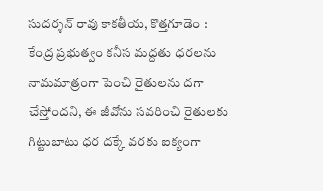సుదర్శన్ రావు కాకతీయ, కొత్తగూడెం : కేంద్ర ప్రభుత్వం కనీస మద్దతు ధరలను నామమాత్రంగా పెంచి రైతులను దగా చేస్తోందని, ఈ జీవోను సవరించి రైతులకు గిట్టుబాటు ధర దక్కే వరకు ఐక్యంగా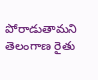పోరాడుతామని తెలంగాణ రైతు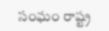సంఘం రాష్ట్ర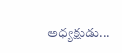అధ్యక్షుడు...